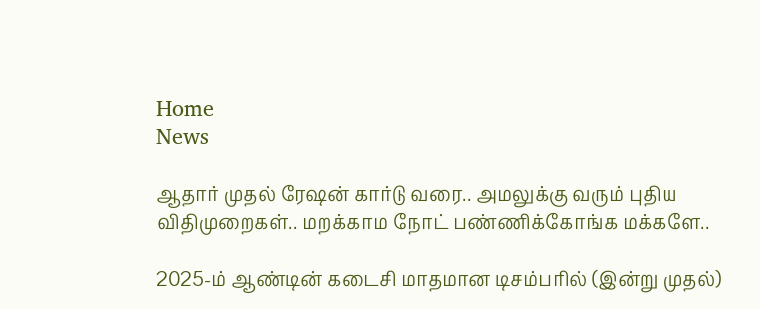Home
News

ஆதார் முதல் ரேஷன் கார்டு வரை.. அமலுக்கு வரும் புதிய விதிமுறைகள்.. மறக்காம நோட் பண்ணிக்கோங்க மக்களே..

2025-ம் ஆண்டின் கடைசி மாதமான டிசம்பரில் (இன்று முதல்)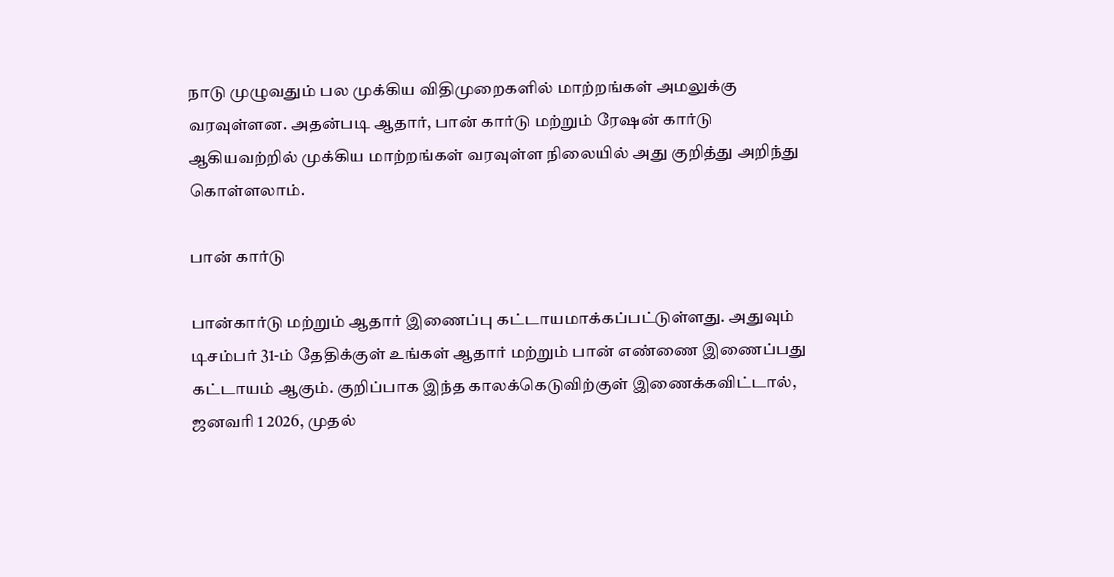நாடு முழுவதும் பல முக்கிய விதிமுறைகளில் மாற்றங்கள் அமலுக்கு வரவுள்ளன. அதன்படி ஆதார், பான் கார்டு மற்றும் ரேஷன் கார்டு ஆகியவற்றில் முக்கிய மாற்றங்கள் வரவுள்ள நிலையில் அது குறித்து அறிந்து கொள்ளலாம்.

பான் கார்டு

பான்கார்டு மற்றும் ஆதார் இணைப்பு கட்டாயமாக்கப்பட்டுள்ளது. அதுவும் டிசம்பர் 31-ம் தேதிக்குள் உங்கள் ஆதார் மற்றும் பான் எண்ணை இணைப்பது கட்டாயம் ஆகும். குறிப்பாக இந்த காலக்கெடுவிற்குள் இணைக்கவிட்டால், ஜனவரி 1 2026, முதல்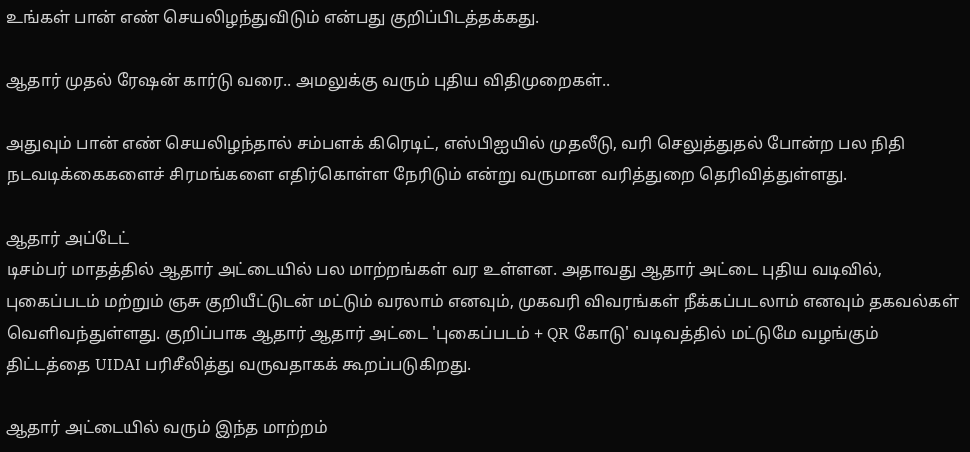உங்கள் பான் எண் செயலிழந்துவிடும் என்பது குறிப்பிடத்தக்கது.

ஆதார் முதல் ரேஷன் கார்டு வரை.. அமலுக்கு வரும் புதிய விதிமுறைகள்..

அதுவும் பான் எண் செயலிழந்தால் சம்பளக் கிரெடிட், எஸ்பிஐயில் முதலீடு, வரி செலுத்துதல் போன்ற பல நிதி நடவடிக்கைகளைச் சிரமங்களை எதிர்கொள்ள நேரிடும் என்று வருமான வரித்துறை தெரிவித்துள்ளது.

ஆதார் அப்டேட்
டிசம்பர் மாதத்தில் ஆதார் அட்டையில் பல மாற்றங்கள் வர உள்ளன. அதாவது ஆதார் அட்டை புதிய வடிவில், புகைப்படம் மற்றும் ஞசு குறியீட்டுடன் மட்டும் வரலாம் எனவும், முகவரி விவரங்கள் நீக்கப்படலாம் எனவும் தகவல்கள் வெளிவந்துள்ளது. குறிப்பாக ஆதார் ஆதார் அட்டை 'புகைப்படம் + QR கோடு' வடிவத்தில் மட்டுமே வழங்கும் திட்டத்தை UIDAI பரிசீலித்து வருவதாகக் கூறப்படுகிறது.

ஆதார் அட்டையில் வரும் இந்த மாற்றம்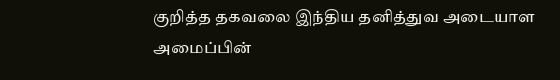குறித்த தகவலை இந்திய தனித்துவ அடையாள அமைப்பின்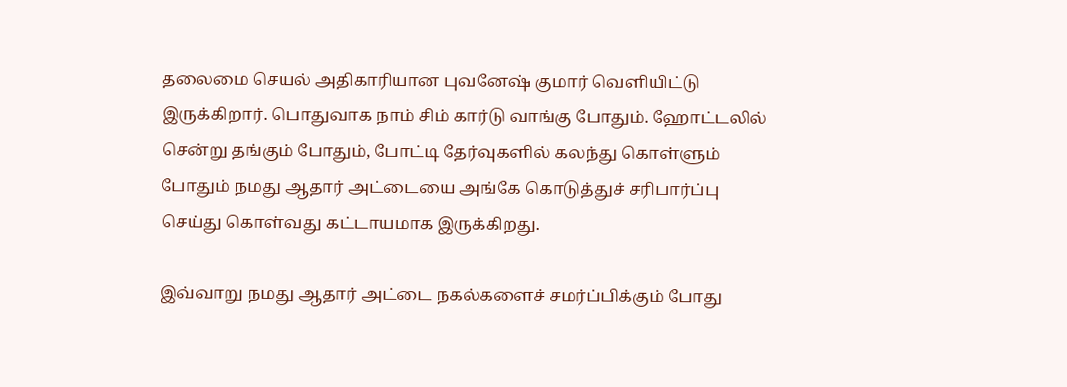தலைமை செயல் அதிகாரியான புவனேஷ் குமார் வெளியிட்டு இருக்கிறார். பொதுவாக நாம் சிம் கார்டு வாங்கு போதும். ஹோட்டலில் சென்று தங்கும் போதும், போட்டி தேர்வுகளில் கலந்து கொள்ளும் போதும் நமது ஆதார் அட்டையை அங்கே கொடுத்துச் சரிபார்ப்பு செய்து கொள்வது கட்டாயமாக இருக்கிறது.

இவ்வாறு நமது ஆதார் அட்டை நகல்களைச் சமர்ப்பிக்கும் போது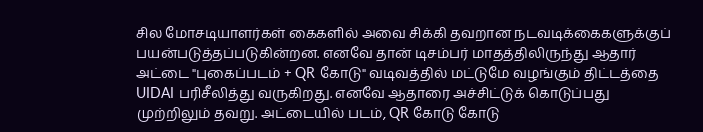சில மோசடியாளர்கள் கைகளில் அவை சிக்கி தவறான நடவடிக்கைகளுக்குப் பயன்படுத்தப்படுகின்றன. எனவே தான் டிசம்பர் மாதத்திலிருந்து ஆதார் அட்டை "புகைப்படம் + QR கோடு" வடிவத்தில் மட்டுமே வழங்கும் திட்டத்தை UIDAI பரிசீலித்து வருகிறது. எனவே ஆதாரை அச்சிட்டுக் கொடுப்பது முற்றிலும் தவறு. அட்டையில் படம், QR கோடு கோடு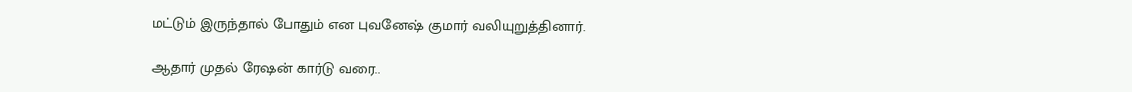மட்டும் இருந்தால் போதும் என புவனேஷ் குமார் வலியுறுத்தினார்.

ஆதார் முதல் ரேஷன் கார்டு வரை..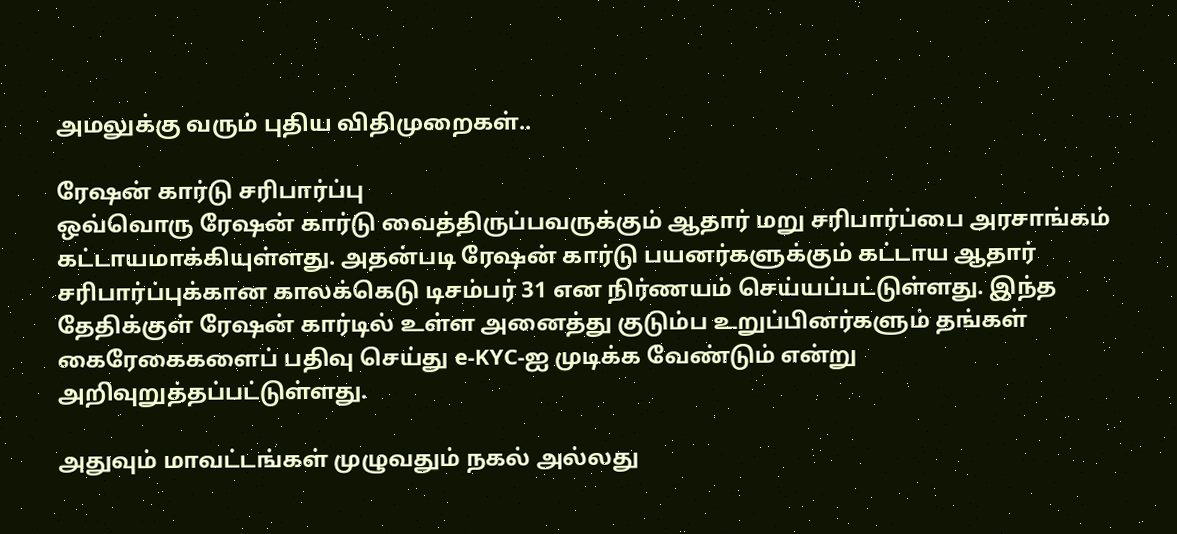அமலுக்கு வரும் புதிய விதிமுறைகள்..

ரேஷன் கார்டு சரிபார்ப்பு
ஒவ்வொரு ரேஷன் கார்டு வைத்திருப்பவருக்கும் ஆதார் மறு சரிபார்ப்பை அரசாங்கம் கட்டாயமாக்கியுள்ளது. அதன்படி ரேஷன் கார்டு பயனர்களுக்கும் கட்டாய ஆதார் சரிபார்ப்புக்கான காலக்கெடு டிசம்பர் 31 என நிர்ணயம் செய்யப்பட்டுள்ளது. இந்த தேதிக்குள் ரேஷன் கார்டில் உள்ள அனைத்து குடும்ப உறுப்பினர்களும் தங்கள் கைரேகைகளைப் பதிவு செய்து e-KYC-ஐ முடிக்க வேண்டும் என்று அறிவுறுத்தப்பட்டுள்ளது.

அதுவும் மாவட்டங்கள் முழுவதும் நகல் அல்லது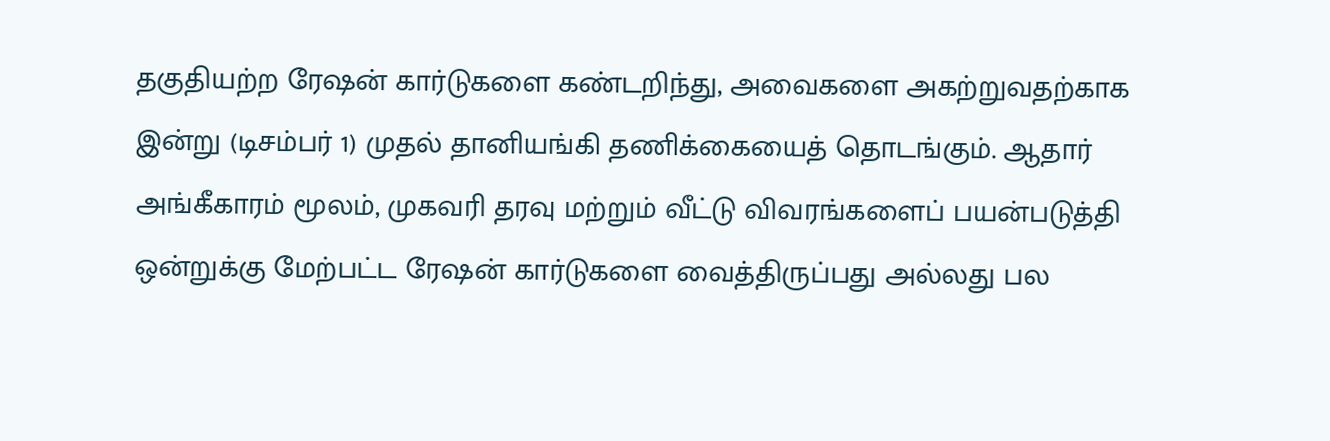தகுதியற்ற ரேஷன் கார்டுகளை கண்டறிந்து, அவைகளை அகற்றுவதற்காக இன்று (டிசம்பர் 1) முதல் தானியங்கி தணிக்கையைத் தொடங்கும். ஆதார் அங்கீகாரம் மூலம், முகவரி தரவு மற்றும் வீட்டு விவரங்களைப் பயன்படுத்தி ஒன்றுக்கு மேற்பட்ட ரேஷன் கார்டுகளை வைத்திருப்பது அல்லது பல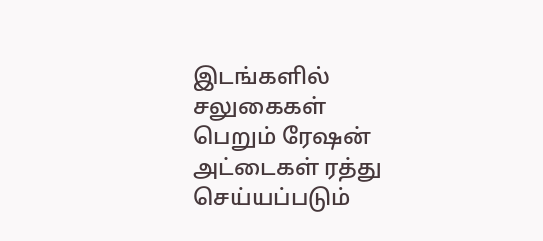இடங்களில் சலுகைகள் பெறும் ரேஷன் அட்டைகள் ரத்து செய்யப்படும்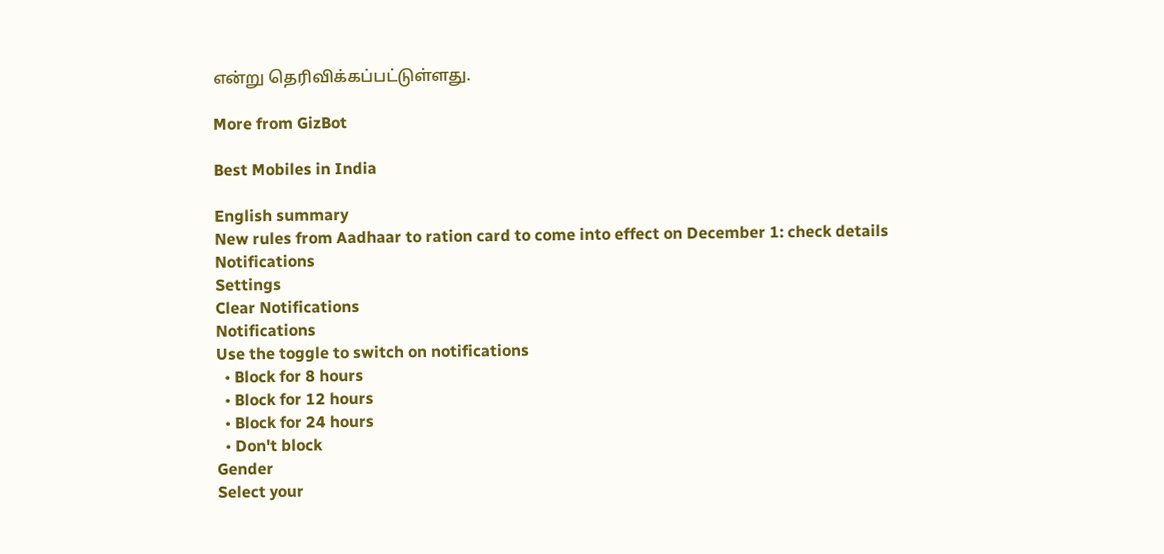என்று தெரிவிக்கப்பட்டுள்ளது.

More from GizBot

Best Mobiles in India

English summary
New rules from Aadhaar to ration card to come into effect on December 1: check details
Notifications
Settings
Clear Notifications
Notifications
Use the toggle to switch on notifications
  • Block for 8 hours
  • Block for 12 hours
  • Block for 24 hours
  • Don't block
Gender
Select your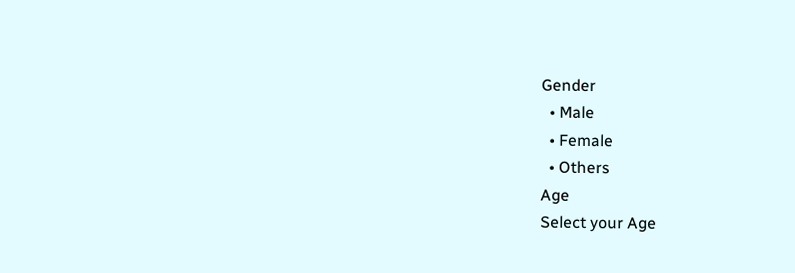Gender
  • Male
  • Female
  • Others
Age
Select your Age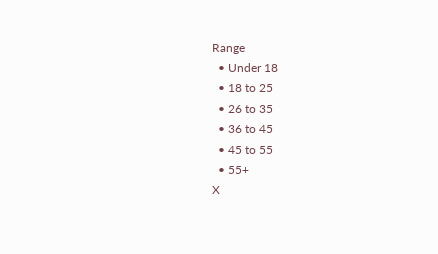Range
  • Under 18
  • 18 to 25
  • 26 to 35
  • 36 to 45
  • 45 to 55
  • 55+
X